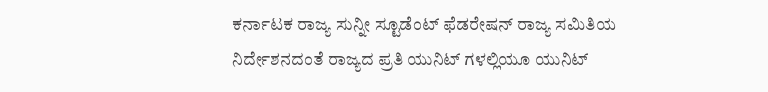ಕರ್ನಾಟಕ ರಾಜ್ಯ ಸುನ್ನೀ ಸ್ಟೂಡೆಂಟ್ ಫೆಡರೇಷನ್ ರಾಜ್ಯ ಸಮಿತಿಯ ನಿರ್ದೇಶನದಂತೆ ರಾಜ್ಯದ ಪ್ರತಿ ಯುನಿಟ್ ಗಳಲ್ಲಿಯೂ ಯುನಿಟ್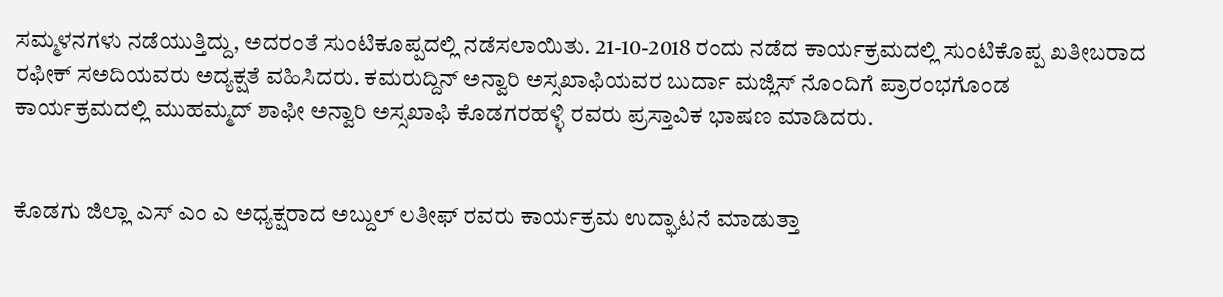ಸಮ್ಮಳನಗಳು ನಡೆಯುತ್ತಿದ್ದು, ಅದರಂತೆ ಸುಂಟಿಕೂಪ್ಪದಲ್ಲಿ ನಡೆಸಲಾಯಿತು. 21-10-2018 ರಂದು ನಡೆದ ಕಾರ್ಯಕ್ರಮದಲ್ಲಿ ಸುಂಟಿಕೊಪ್ಪ ಖತೀಬರಾದ ರಫೀಕ್ ಸಅದಿಯವರು ಅದ್ಯಕ್ಷತೆ ವಹಿಸಿದರು. ಕಮರುದ್ದಿನ್ ಅನ್ವಾರಿ ಅಸ್ಸಖಾಫಿಯವರ ಬುರ್ದಾ ಮಜ್ಲಿಸ್ ನೊಂದಿಗೆ ಪ್ರಾರಂಭಗೊಂಡ ಕಾರ್ಯಕ್ರಮದಲ್ಲಿ ಮುಹಮ್ಮದ್ ಶಾಫೀ ಅನ್ವಾರಿ ಅಸ್ಸಖಾಫಿ ಕೊಡಗರಹಳ್ಳಿ ರವರು ಪ್ರಸ್ತಾವಿಕ ಭಾಷಣ ಮಾಡಿದರು.


ಕೊಡಗು ಜಿಲ್ಲಾ ಎಸ್ ಎಂ ಎ ಅಧ್ಯಕ್ಷರಾದ ಅಬ್ದುಲ್ ಲತೀಫ್ ರವರು ಕಾರ್ಯಕ್ರಮ ಉದ್ಘಾಟನೆ ಮಾಡುತ್ತಾ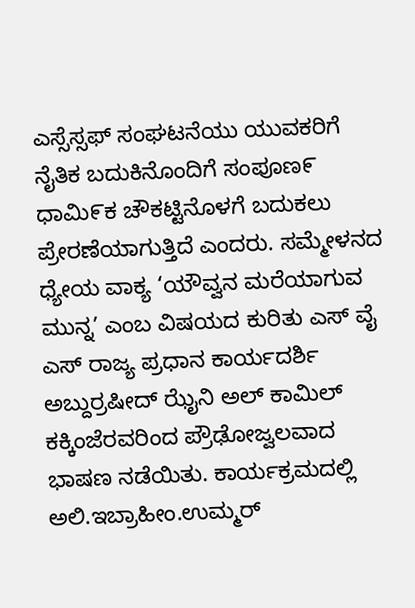ಎಸ್ಸೆಸ್ಸಫ್ ಸಂಘಟನೆಯು ಯುವಕರಿಗೆ ನೈತಿಕ ಬದುಕಿನೊಂದಿಗೆ ಸಂಪೂಣ೯ ಧಾಮಿ೯ಕ ಚೌಕಟ್ಟಿನೊಳಗೆ ಬದುಕಲು ಪ್ರೇರಣೆಯಾಗುತ್ತಿದೆ ಎಂದರು. ಸಮ್ಮೇಳನದ ಧ್ಯೇಯ ವಾಕ್ಯ ‘ಯೌವ್ವನ ಮರೆಯಾಗುವ ಮುನ್ನ’ ಎಂಬ ವಿಷಯದ ಕುರಿತು ಎಸ್ ವೈ ಎಸ್ ರಾಜ್ಯ ಪ್ರಧಾನ ಕಾರ್ಯದರ್ಶಿ ಅಬ್ದುರ್ರಷೀದ್ ಝೈನಿ ಅಲ್ ಕಾಮಿಲ್ ಕಕ್ಕಿಂಜೆರವರಿಂದ ಪ್ರೌಢೋಜ್ವಲವಾದ ಭಾಷಣ ನಡೆಯಿತು. ಕಾರ್ಯಕ್ರಮದಲ್ಲಿ ಅಲಿ.ಇಬ್ರಾಹೀಂ.ಉಮ್ಮರ್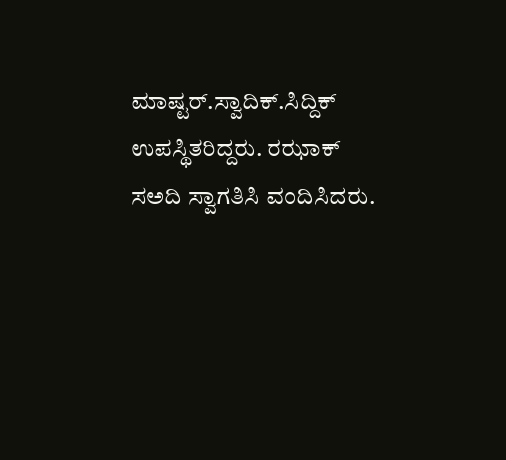ಮಾಷ್ಟರ್.ಸ್ವಾದಿಕ್.ಸಿದ್ದಿಕ್ ಉಪಸ್ಥಿತರಿದ್ದರು. ರಝಾಕ್ ಸಅದಿ ಸ್ವಾಗತಿಸಿ ವಂದಿಸಿದರು.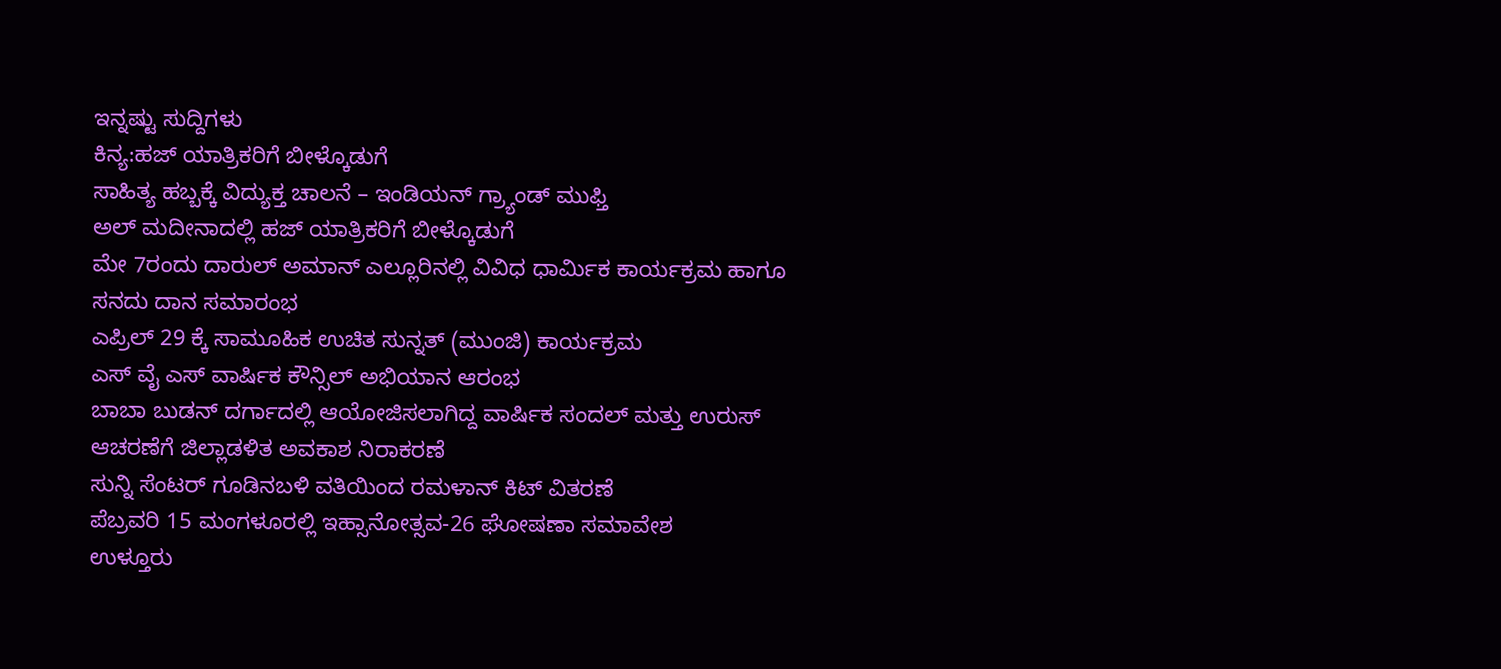ಇನ್ನಷ್ಟು ಸುದ್ದಿಗಳು
ಕಿನ್ಯ:ಹಜ್ ಯಾತ್ರಿಕರಿಗೆ ಬೀಳ್ಕೊಡುಗೆ
ಸಾಹಿತ್ಯ ಹಬ್ಬಕ್ಕೆ ವಿದ್ಯುಕ್ತ ಚಾಲನೆ – ಇಂಡಿಯನ್ ಗ್ರ್ಯಾಂಡ್ ಮುಫ್ತಿ
ಅಲ್ ಮದೀನಾದಲ್ಲಿ ಹಜ್ ಯಾತ್ರಿಕರಿಗೆ ಬೀಳ್ಕೊಡುಗೆ
ಮೇ 7ರಂದು ದಾರುಲ್ ಅಮಾನ್ ಎಲ್ಲೂರಿನಲ್ಲಿ ವಿವಿಧ ಧಾರ್ಮಿಕ ಕಾರ್ಯಕ್ರಮ ಹಾಗೂ ಸನದು ದಾನ ಸಮಾರಂಭ
ಎಪ್ರಿಲ್ 29 ಕ್ಕೆ ಸಾಮೂಹಿಕ ಉಚಿತ ಸುನ್ನತ್ (ಮುಂಜಿ) ಕಾರ್ಯಕ್ರಮ
ಎಸ್ ವೈ ಎಸ್ ವಾರ್ಷಿಕ ಕೌನ್ಸಿಲ್ ಅಭಿಯಾನ ಆರಂಭ
ಬಾಬಾ ಬುಡನ್ ದರ್ಗಾದಲ್ಲಿ ಆಯೋಜಿಸಲಾಗಿದ್ದ ವಾರ್ಷಿಕ ಸಂದಲ್ ಮತ್ತು ಉರುಸ್ ಆಚರಣೆಗೆ ಜಿಲ್ಲಾಡಳಿತ ಅವಕಾಶ ನಿರಾಕರಣೆ
ಸುನ್ನಿ ಸೆಂಟರ್ ಗೂಡಿನಬಳಿ ವತಿಯಿಂದ ರಮಳಾನ್ ಕಿಟ್ ವಿತರಣೆ
ಪೆಬ್ರವರಿ 15 ಮಂಗಳೂರಲ್ಲಿ ಇಹ್ಸಾನೋತ್ಸವ-26 ಘೋಷಣಾ ಸಮಾವೇಶ
ಉಳ್ತೂರು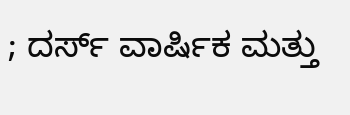; ದರ್ಸ್ ವಾರ್ಷಿಕ ಮತ್ತು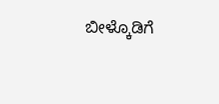ಬೀಳ್ಕೊಡಿಗೆ